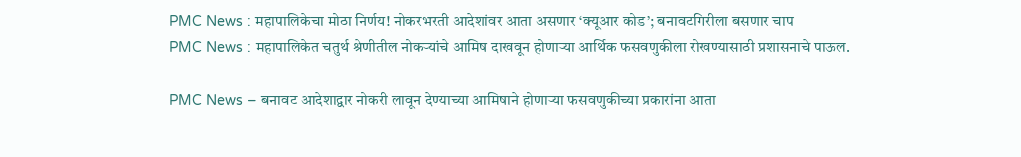PMC News : महापालिकेचा मोठा निर्णय! नोकरभरती आदेशांवर आता असणार ‘क्यूआर कोड’; बनावटगिरीला बसणार चाप
PMC News : महापालिकेत चतुर्थ श्रेणीतील नोकऱ्यांचे आमिष दाखवून होणाऱ्या आर्थिक फसवणुकीला रोखण्यासाठी प्रशासनाचे पाऊल.

PMC News – बनावट आदेशाद्वार नोकरी लावून देण्याच्या आमिषाने होणाऱ्या फसवणुकीच्या प्रकारांना आता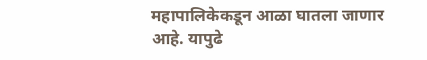महापालिकेकडून आळा घातला जाणार आहे. यापुढे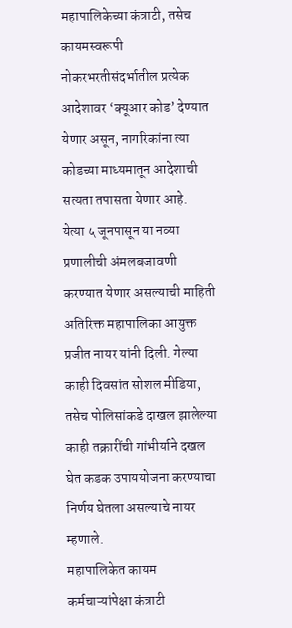महापालिकेच्या कंत्राटी, तसेच कायमस्वरूपी नोकरभरतीसंदर्भातील प्रत्येक आदेशावर ‘क्यूआर कोड’ देण्यात येणार असून, नागरिकांना त्या कोडच्या माध्यमातून आदेशाची सत्यता तपासता येणार आहे.
येत्या ५ जूनपासून या नव्या प्रणालीची अंमलबजावणी करण्यात येणार असल्याची माहिती अतिरिक्त महापालिका आयुक्त प्रजीत नायर यांनी दिली. गेल्या काही दिवसांत सोशल मीडिया, तसेच पोलिसांकडे दाखल झालेल्या काही तक्रारींची गांभीर्याने दखल घेत कडक उपाययोजना करण्याचा निर्णय घेतला असल्याचे नायर म्हणाले.
महापालिकेत कायम कर्मचाऱ्यांपेक्षा कंत्राटी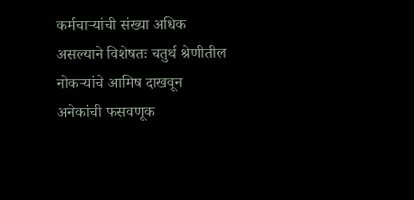कर्मचाऱ्यांची संख्या अधिक असल्याने विशेषतः चतुर्थ श्रेणीतील नोकऱ्यांचे आमिष दाखवून अनेकांची फसवणूक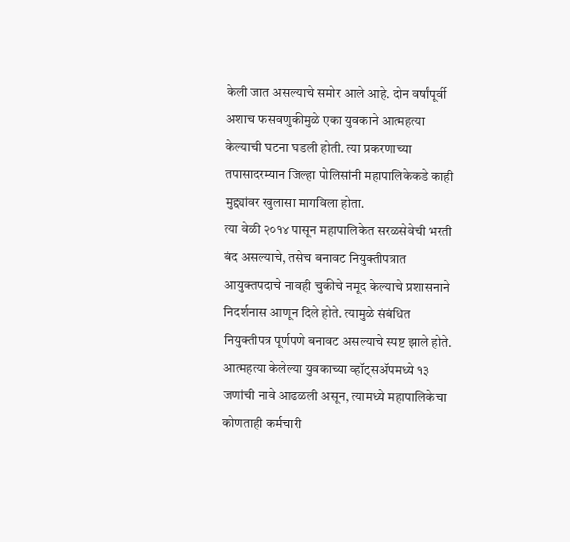केली जात असल्याचे समोर आले आहे. दोन वर्षांपूर्वी अशाच फसवणुकीमुळे एका युवकाने आत्महत्या केल्याची घटना घडली होती. त्या प्रकरणाच्या तपासादरम्यान जिल्हा पोलिसांनी महापालिकेकडे काही मुद्द्यांवर खुलासा मागविला होता.
त्या वेळी २०१४ पासून महापालिकेत सरळसेवेची भरती बंद असल्याचे, तसेच बनावट नियुक्तीपत्रात आयुक्तपदाचे नावही चुकीचे नमूद केल्याचे प्रशासनाने निदर्शनास आणून दिले होते. त्यामुळे संबंधित नियुक्तीपत्र पूर्णपणे बनावट असल्याचे स्पष्ट झाले होते. आत्महत्या केलेल्या युवकाच्या व्हॉट्सॲपमध्ये १३ जणांची नावे आढळली असून, त्यामध्ये महापालिकेचा कोणताही कर्मचारी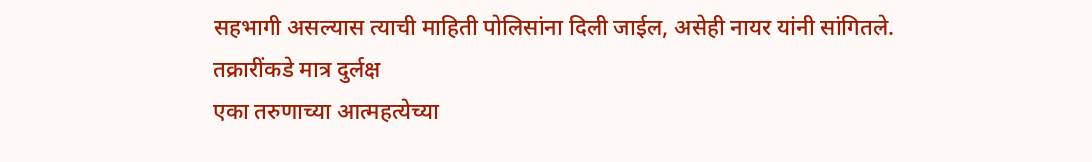सहभागी असल्यास त्याची माहिती पोलिसांना दिली जाईल, असेही नायर यांनी सांगितले.
तक्रारींकडे मात्र दुर्लक्ष
एका तरुणाच्या आत्महत्येच्या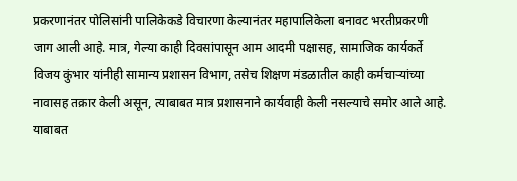प्रकरणानंतर पोलिसांनी पालिकेकडे विचारणा केल्यानंतर महापालिकेला बनावट भरतीप्रकरणी जाग आली आहे. मात्र, गेल्या काही दिवसांपासून आम आदमी पक्षासह, सामाजिक कार्यकर्ते विजय कुंभार यांनीही सामान्य प्रशासन विभाग, तसेच शिक्षण मंडळातील काही कर्मचाऱ्यांच्या नावासह तक्रार केली असून, त्याबाबत मात्र प्रशासनाने कार्यवाही केली नसल्याचे समोर आले आहे.
याबाबत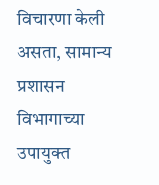विचारणा केली असता, सामान्य प्रशासन विभागाच्या उपायुक्त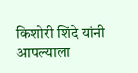किशोरी शिंदे यांनी आपल्याला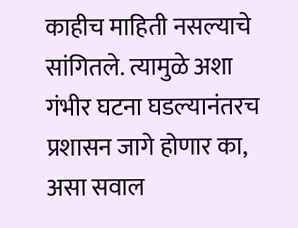काहीच माहिती नसल्याचे सांगितले. त्यामुळे अशा गंभीर घटना घडल्यानंतरच प्रशासन जागे होणार का, असा सवाल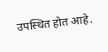उपस्थित होत आहे.